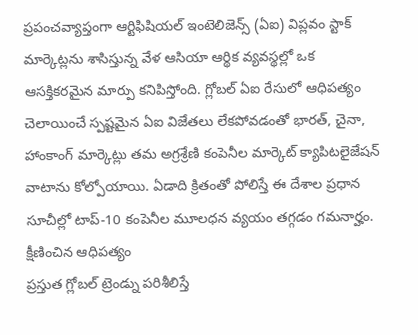ప్రపంచవ్యాప్తంగా ఆర్టిఫిషియల్ ఇంటెలిజెన్స్ (ఏఐ) విప్లవం స్టాక్ మార్కెట్లను శాసిస్తున్న వేళ ఆసియా ఆర్థిక వ్యవస్థల్లో ఒక ఆసక్తికరమైన మార్పు కనిపిస్తోంది. గ్లోబల్ ఏఐ రేసులో ఆధిపత్యం చెలాయించే స్పష్టమైన ఏఐ విజేతలు లేకపోవడంతో భారత్, చైనా, హాంకాంగ్ మార్కెట్లు తమ అగ్రశ్రేణి కంపెనీల మార్కెట్ క్యాపిటలైజేషన్ వాటాను కోల్పోయాయి. ఏడాది క్రితంతో పోలిస్తే ఈ దేశాల ప్రధాన సూచీల్లో టాప్-10 కంపెనీల మూలధన వ్యయం తగ్గడం గమనార్హం.
క్షీణించిన ఆధిపత్యం
ప్రస్తుత గ్లోబల్ ట్రెండ్ను పరిశీలిస్తే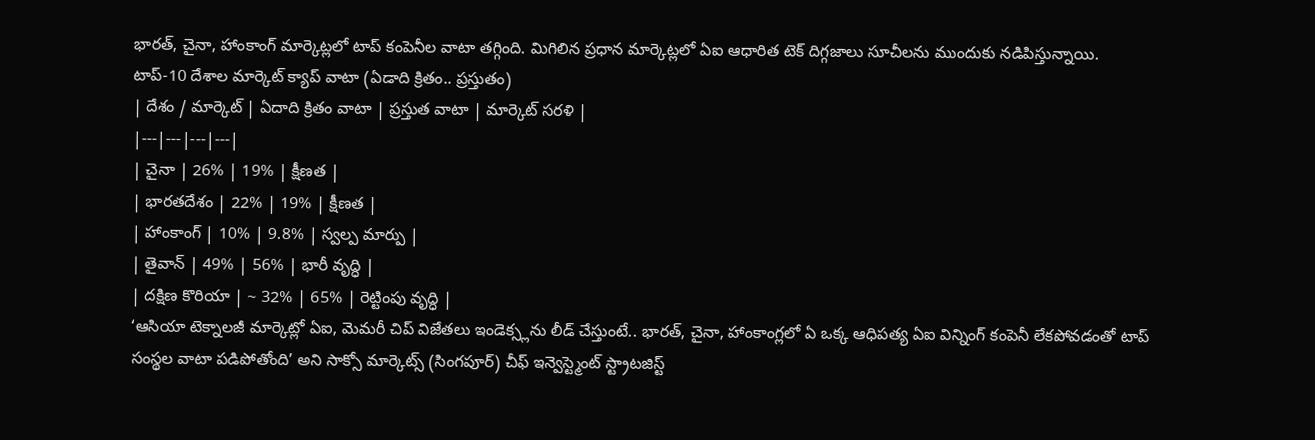భారత్, చైనా, హాంకాంగ్ మార్కెట్లలో టాప్ కంపెనీల వాటా తగ్గింది. మిగిలిన ప్రధాన మార్కెట్లలో ఏఐ ఆధారిత టెక్ దిగ్గజాలు సూచీలను ముందుకు నడిపిస్తున్నాయి.
టాప్-10 దేశాల మార్కెట్ క్యాప్ వాటా (ఏడాది క్రితం.. ప్రస్తుతం)
| దేశం / మార్కెట్ | ఏదాది క్రితం వాటా | ప్రస్తుత వాటా | మార్కెట్ సరళి |
|---|---|---|---|
| చైనా | 26% | 19% | క్షీణత |
| భారతదేశం | 22% | 19% | క్షీణత |
| హాంకాంగ్ | 10% | 9.8% | స్వల్ప మార్పు |
| తైవాన్ | 49% | 56% | భారీ వృద్ధి |
| దక్షిణ కొరియా | ~ 32% | 65% | రెట్టింపు వృద్ధి |
‘ఆసియా టెక్నాలజీ మార్కెట్లో ఏఐ, మెమరీ చిప్ విజేతలు ఇండెక్స్లను లీడ్ చేస్తుంటే.. భారత్, చైనా, హాంకాంగ్లలో ఏ ఒక్క ఆధిపత్య ఏఐ విన్నింగ్ కంపెనీ లేకపోవడంతో టాప్ సంస్థల వాటా పడిపోతోంది’ అని సాక్సో మార్కెట్స్ (సింగపూర్) చీఫ్ ఇన్వెస్ట్మెంట్ స్ట్రాటజిస్ట్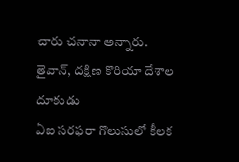చారు చనానా అన్నారు.
తైవాన్, దక్షిణ కొరియా దేశాల దూకుడు
ఏఐ సరఫరా గొలుసులో కీలక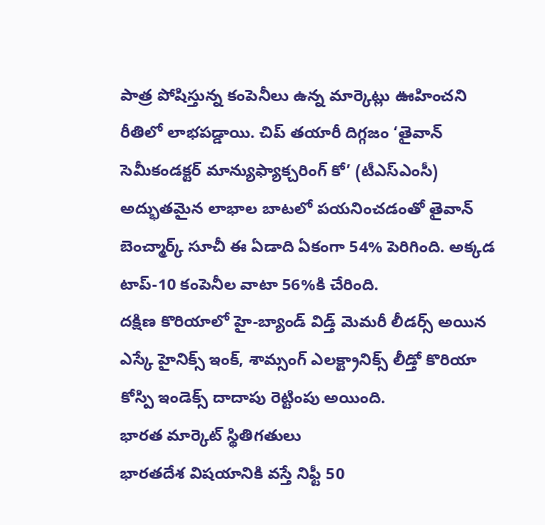పాత్ర పోషిస్తున్న కంపెనీలు ఉన్న మార్కెట్లు ఊహించని రీతిలో లాభపడ్డాయి. చిప్ తయారీ దిగ్గజం ‘తైవాన్ సెమీకండక్టర్ మాన్యుఫ్యాక్చరింగ్ కో’ (టీఎస్ఎంసీ) అద్భుతమైన లాభాల బాటలో పయనించడంతో తైవాన్ బెంచ్మార్క్ సూచీ ఈ ఏడాది ఏకంగా 54% పెరిగింది. అక్కడ టాప్-10 కంపెనీల వాటా 56%కి చేరింది.
దక్షిణ కొరియాలో హై-బ్యాండ్ విడ్త్ మెమరీ లీడర్స్ అయిన ఎస్కే హైనిక్స్ ఇంక్, శామ్సంగ్ ఎలక్ట్రానిక్స్ లీడ్తో కొరియా కోస్పి ఇండెక్స్ దాదాపు రెట్టింపు అయింది.
భారత మార్కెట్ స్థితిగతులు
భారతదేశ విషయానికి వస్తే నిఫ్టీ 50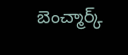బెంచ్మార్క్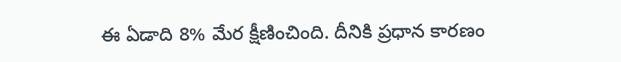ఈ ఏడాది 8% మేర క్షీణించింది. దీనికి ప్రధాన కారణం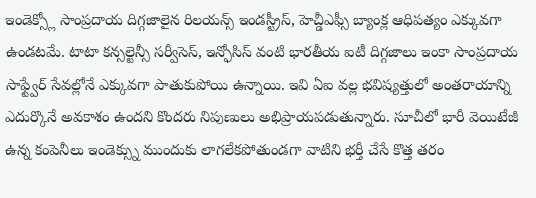ఇండెక్స్లో సాంప్రదాయ దిగ్గజాలైన రిలయన్స్ ఇండస్ట్రీస్, హెచ్డీఎఫ్సీ బ్యాంక్ల ఆధిపత్యం ఎక్కువగా ఉండటమే. టాటా కన్సల్టెన్సీ సర్వీసెస్, ఇన్ఫోసిస్ వంటి భారతీయ ఐటీ దిగ్గజాలు ఇంకా సాంప్రదాయ సాఫ్ట్వేర్ సేవల్లోనే ఎక్కువగా పాతుకుపోయి ఉన్నాయి. ఇవి ఏఐ వల్ల భవిష్యత్తులో అంతరాయాన్ని ఎదుర్కొనే అవకాశం ఉందని కొందరు నిపుణులు అభిప్రాయపడుతున్నారు. సూచీలో భారీ వెయిటేజీ ఉన్న కంపెనీలు ఇండెక్స్ను ముందుకు లాగలేకపోతుండగా వాటిని భర్తీ చేసే కొత్త తరం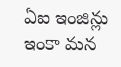ఏఐ ఇంజిన్లు ఇంకా మన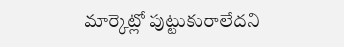మార్కెట్లో పుట్టుకురాలేదని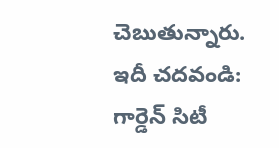చెబుతున్నారు.
ఇదీ చదవండి: గార్డెన్ సిటీ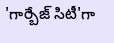'గార్బేజ్ సిటీ'గా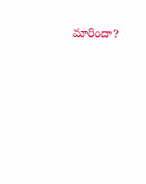మారిందా?